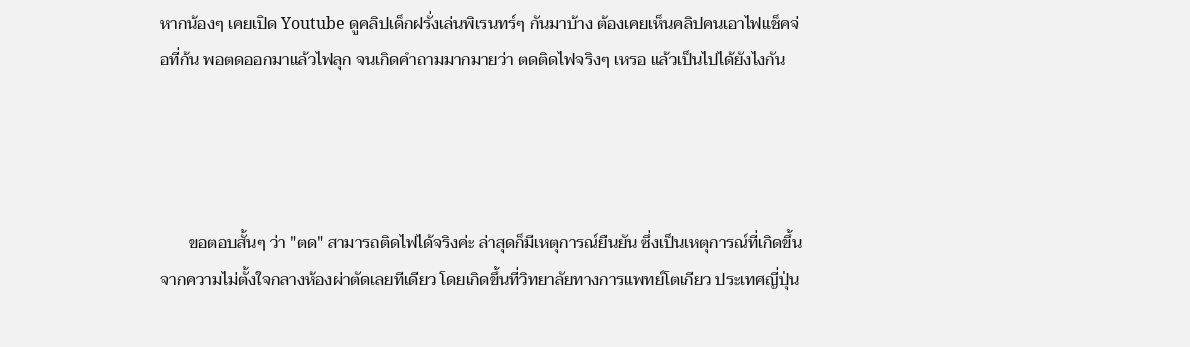หากน้องๆ เคยเปิด Youtube ดูคลิปเด็กฝรั่งเล่นพิเรนทร์ๆ กันมาบ้าง ต้องเคยเห็นคลิปคนเอาไฟแช็คจ่อที่ก้น พอตดออกมาแล้วไฟลุก จนเกิดคำถามมากมายว่า ตดติดไฟจริงๆ เหรอ แล้วเป็นไปได้ยังไงกัน




       ขอตอบสั้นๆ ว่า "ตด" สามารถติดไฟได้จริงค่ะ ล่าสุดก็มีเหตุการณ์ยืนยัน ซึ่งเป็นเหตุการณ์ที่เกิดขึ้นจากความไม่ตั้งใจกลางห้องผ่าตัดเลยทีเดียว โดยเกิดขึ้นที่วิทยาลัยทางการแพทย์โตเกียว ประเทศญี่ปุ่น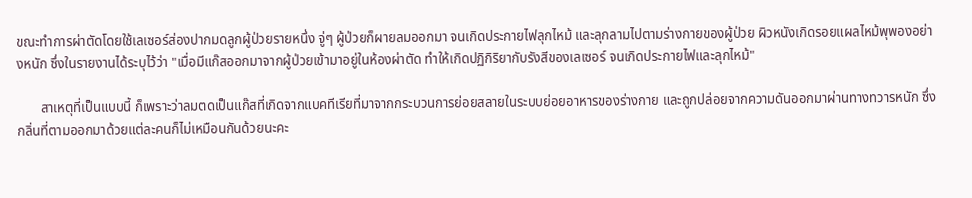ขณะทำการผ่าตัดโดยใช้เลเซอร์ส่องปากมดลูกผู้ป่วยรายหนึ่ง จู่ๆ ผู้ป่วยก็ผายลมออกมา จนเกิดประกายไฟลุกไหม้ และลุกลามไปตามร่างกายของผู้ป่วย ผิวหนังเกิดรอยแผลไหม้พุพองอย่างหนัก ซึ่งในรายงานได้ระบุไว้ว่า "เมื่อมีแก๊สออกมาจากผู้ป่วยเข้ามาอยู่ในห้องผ่าตัด ทำให้เกิดปฏิกิริยากับรังสีของเลเซอร์ จนเกิดประกายไฟและลุกไหม้"

       สาเหตุที่เป็นแบบนี้ ก็เพราะว่าลมตดเป็นแก๊สที่เกิดจากแบคทีเรียที่มาจากกระบวนการย่อยสลายในระบบย่อยอาหารของร่างกาย และถูกปล่อยจากความดันออกมาผ่านทางทวารหนัก ซึ่งกลิ่นที่ตามออกมาด้วยแต่ละคนก็ไม่เหมือนกันด้วยนะคะ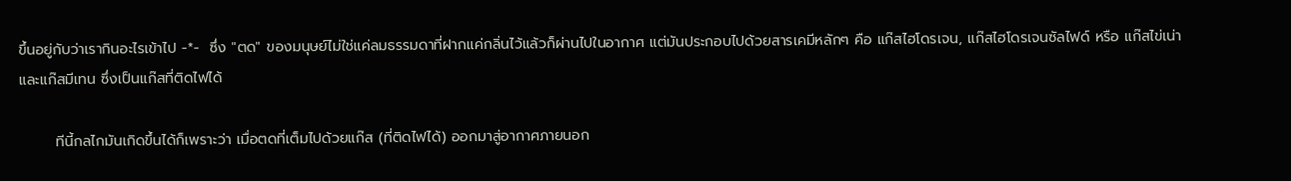ขึ้นอยู่กับว่าเรากินอะไรเข้าไป -*-  ซึ่ง "ตด" ของมนุษย์ไม่ใช่แค่ลมธรรมดาที่ฝากแค่กลิ่นไว้แล้วก็ผ่านไปในอากาศ แต่มันประกอบไปด้วยสารเคมีหลักๆ คือ แก๊สไฮโดรเจน, แก๊สไฮโดรเจนซัลไฟด์ หรือ แก๊สไข่เน่า และแก๊สมีเทน ซึ่งเป็นแก๊สที่ติดไฟได้

       ทีนี้กลไกมันเกิดขึ้นได้ก็เพราะว่า เมื่อตดที่เต็มไปด้วยแก๊ส (ที่ติดไฟได้) ออกมาสู่อากาศภายนอก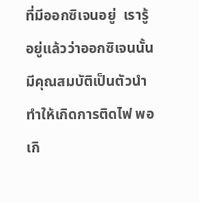ที่มีออกซิเจนอยู่  เรารู้อยู่แล้วว่าออกซิเจนนั้นมีคุณสมบัติเป็นตัวนำทำให้เกิดการติดไฟ พอเกิ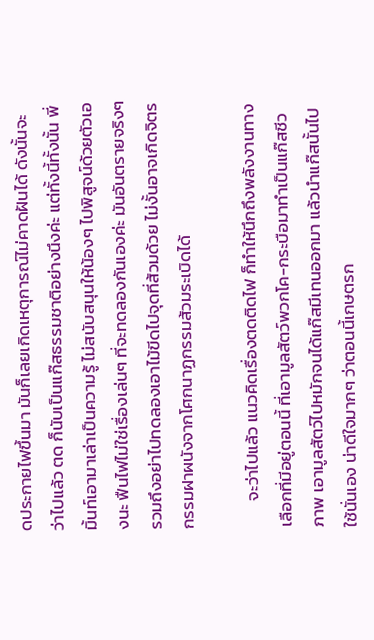ดประกายไฟขึ้นมา มันก็เลยเกิดเหตุการณ์ไม่คาดฝันได้ ดังนั้นจะว่าไปแล้ว ตด ก็นับเป็นแก๊สธรรมชาติอย่างนึงค่ะ แต่ทั้งนี้ทั้งนั้น พี่มิ้นท์เอามาเล่าเป็นความรู้ ไม่สนับสนุนให้น้องๆ ไปพิสูจน์ด้วยตัวเองนะ ฟืนไฟไม่ใช่เรื่องเล่นๆ ที่จะทดลองกันเองค่ะ มันอันตรายจริงๆ รวมถึงอย่าไปทดลองเอาไม้ขีดไปจุดที่ส้วมด้วย ไม่งั้นอาจเกิดจิตรกรรมฝาผนังจากโศกนาฏกรรมส้วมระเบิดได้

       จะว่าไปแล้ว แนวคิดเรื่องตดติดไฟ ก็ทำให้นึกถึงพลังงานทางเลือกที่มีอยู่ตอนนี้ ที่เอามูลสัตว์พวกโค-กระบือมาทำเป็นแก๊สชีวภาพ เอามูลสัตว์ไปหมักจนได้แก๊สมีเทนออกมา แล้วนำแก๊สนั้นไปใช้นั่นเอง น่าดีใจมากๆ ว่าตอนนี้เกษตรก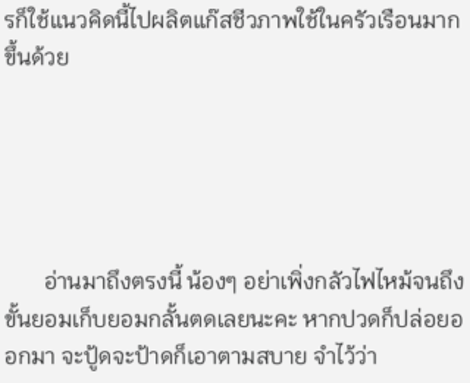รก็ใช้แนวคิดนี้ไปผลิตแก๊สชีวภาพใช้ในครัวเรือนมากขึ้นด้วย





       อ่านมาถึงตรงนี้ น้องๆ อย่าเพิ่งกลัวไฟไหม้จนถึงขั้นยอมเก็บยอมกลั้นตดเลยนะคะ หากปวดก็ปล่อยออกมา จะปู้ดจะป้าดก็เอาตามสบาย จำไว้ว่า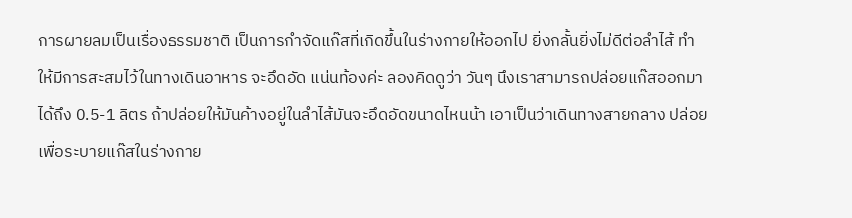การผายลมเป็นเรื่องธรรมชาติ เป็นการกำจัดแก๊สที่เกิดขึ้นในร่างกายให้ออกไป ยิ่งกลั้นยิ่งไม่ดีต่อลำไส้ ทำให้มีการสะสมไว้ในทางเดินอาหาร จะอึดอัด แน่นท้องค่ะ ลองคิดดูว่า วันๆ นึงเราสามารถปล่อยแก๊สออกมาได้ถึง 0.5-1 ลิตร ถ้าปล่อยให้มันค้างอยู่ในลำไส้มันจะอึดอัดขนาดไหนน้า เอาเป็นว่าเดินทางสายกลาง ปล่อยเพื่อระบายแก๊สในร่างกาย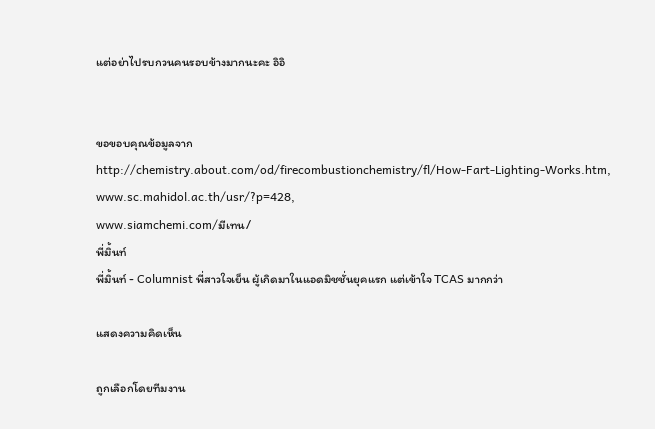แต่อย่าไปรบกวนคนรอบข้างมากนะคะ อิอิ


ขอขอบคุณข้อมูลจาก
http://chemistry.about.com/od/firecombustionchemistry/fl/How-Fart-Lighting-Works.htm,
www.sc.mahidol.ac.th/usr/?p=428,
www.siamchemi.com/มีเทน/
พี่มิ้นท์
พี่มิ้นท์ - Columnist พี่สาวใจเย็น ผู้เกิดมาในแอดมิชชั่นยุคแรก แต่เข้าใจ TCAS มากกว่า

แสดงความคิดเห็น

ถูกเลือกโดยทีมงาน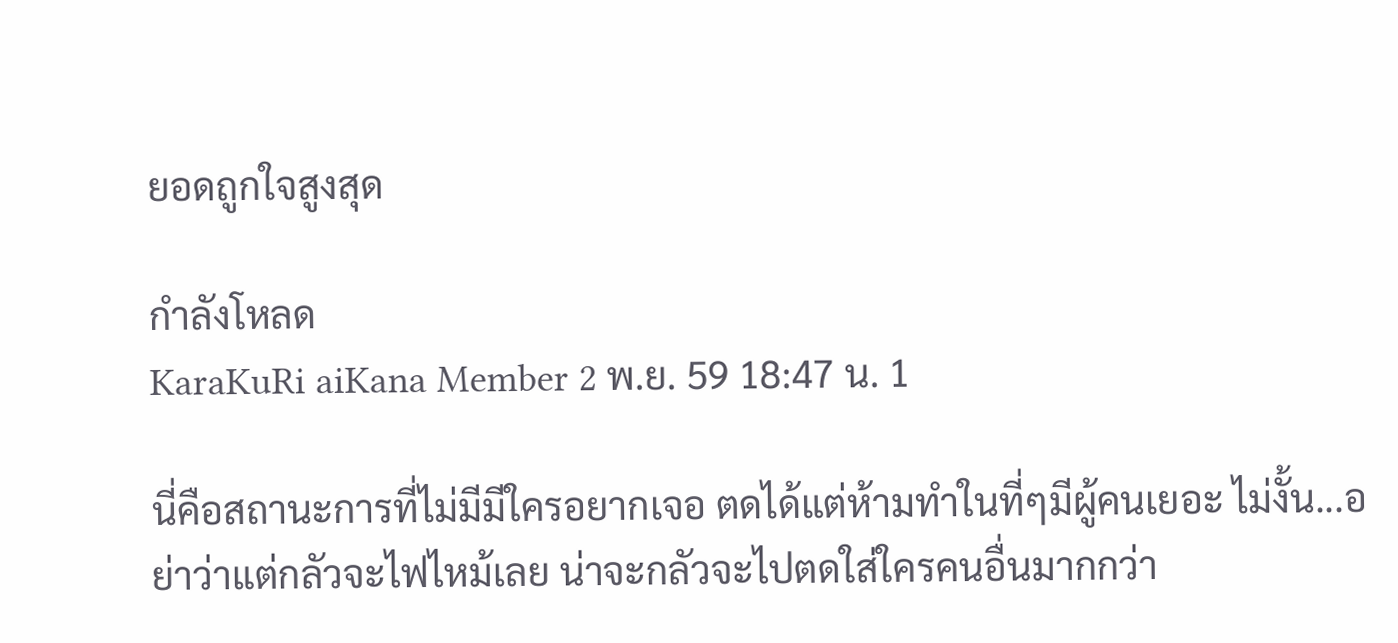ยอดถูกใจสูงสุด

กำลังโหลด
KaraKuRi aiKana Member 2 พ.ย. 59 18:47 น. 1

นี่คือสถานะการที่ไม่มีมีใครอยากเจอ ตดได้แต่ห้ามทำในที่ๆมีผู้คนเยอะ ไม่งั้น...อย่าว่าแต่กลัวจะไฟไหม้เลย น่าจะกลัวจะไปตดใส่ใครคนอื่นมากกว่า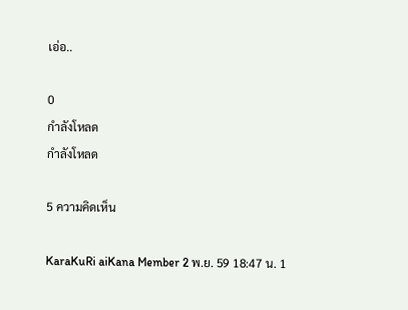เอ่อ..

0
กำลังโหลด
กำลังโหลด

5 ความคิดเห็น

KaraKuRi aiKana Member 2 พ.ย. 59 18:47 น. 1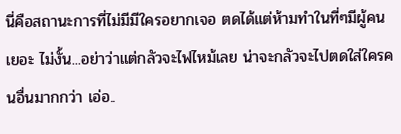นี่คือสถานะการที่ไม่มีมีใครอยากเจอ ตดได้แต่ห้ามทำในที่ๆมีผู้คนเยอะ ไม่งั้น...อย่าว่าแต่กลัวจะไฟไหม้เลย น่าจะกลัวจะไปตดใส่ใครคนอื่นมากกว่า เอ่อ..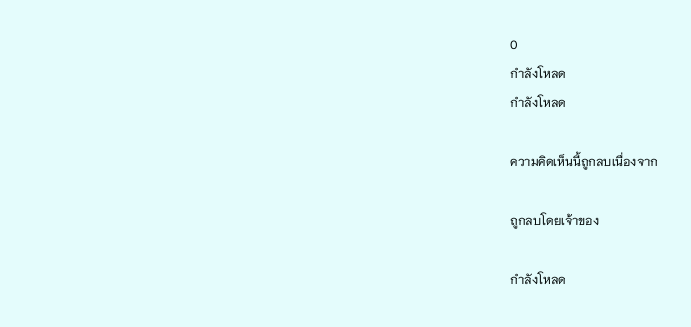0
กำลังโหลด
กำลังโหลด

ความคิดเห็นนี้ถูกลบเนื่องจาก

ถูกลบโดยเจ้าของ

กำลังโหลด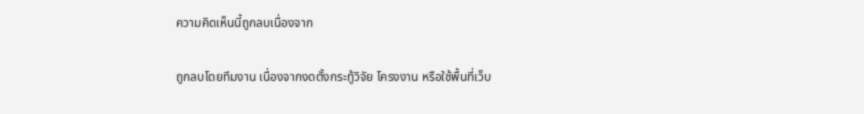ความคิดเห็นนี้ถูกลบเนื่องจาก

ถูกลบโดยทีมงาน เนื่องจากงดตั้งกระทู้วิจัย โครงงาน หรือใช้พื้นที่เว็บ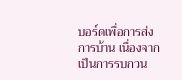บอร์ดเพื่อการส่งการบ้าน เนื่องจากเป็นการรบกวน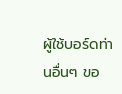ผู้ใช้บอร์ดท่านอื่นๆ ขอ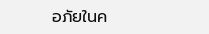อภัยในค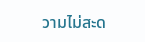วามไม่สะด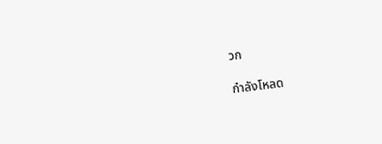วก

กำลังโหลด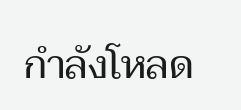กำลังโหลด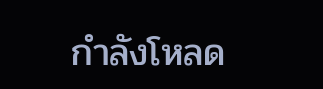กำลังโหลด